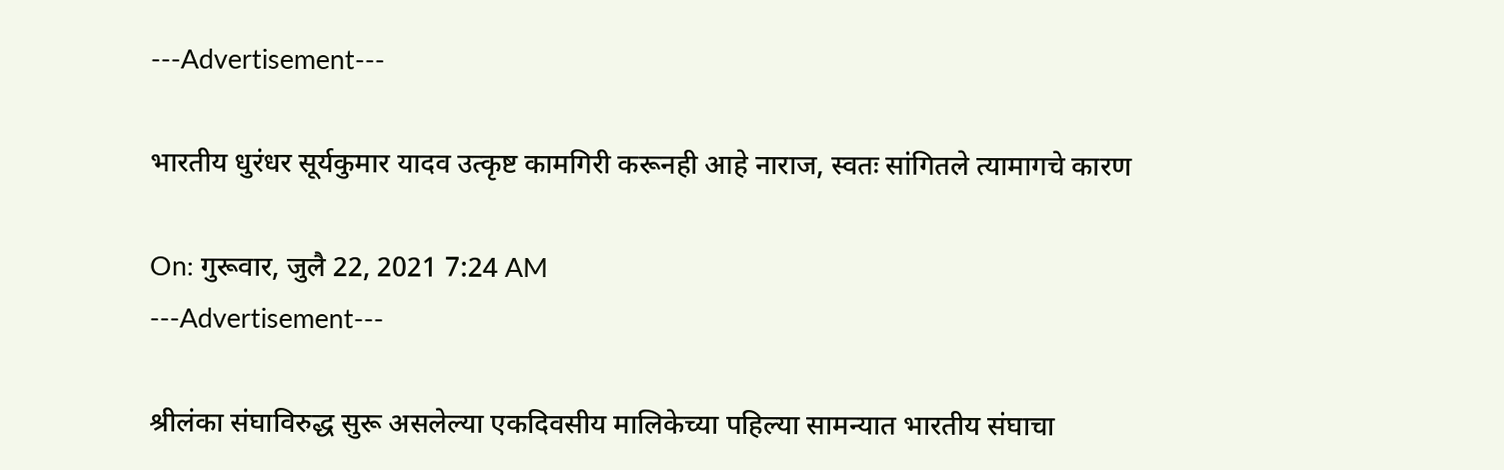---Advertisement---

भारतीय धुरंधर सूर्यकुमार यादव उत्कृष्ट कामगिरी करूनही आहे नाराज, स्वतः सांगितले त्यामागचे कारण

On: गुरूवार, जुलै 22, 2021 7:24 AM
---Advertisement---

श्रीलंका संघाविरुद्ध सुरू असलेल्या एकदिवसीय मालिकेच्या पहिल्या सामन्यात भारतीय संघाचा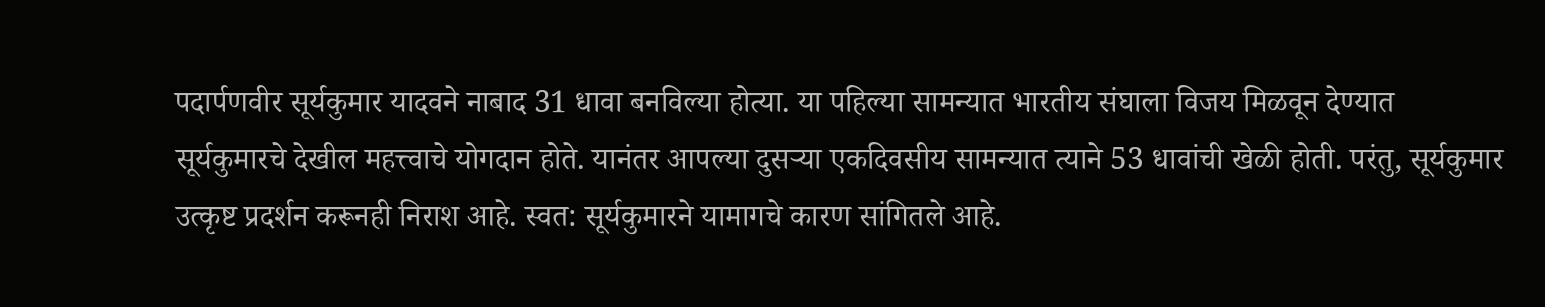पदार्पणवीर सूर्यकुमार यादवने नाबाद 31 धावा बनविल्या होत्या. या पहिल्या सामन्यात भारतीय संघाला विजय मिळवून देण्यात सूर्यकुमारचे देखील महत्त्वाचे योगदान होते. यानंतर आपल्या दुसऱ्या एकदिवसीय सामन्यात त्याने 53 धावांची खेळी होती. परंतु, सूर्यकुमार उत्कृष्ट प्रदर्शन करूनही निराश आहे. स्वत: सूर्यकुमारने यामागचे कारण सांगितले आहे.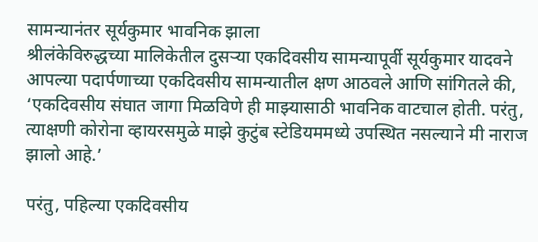सामन्यानंतर सूर्यकुमार भावनिक झाला
श्रीलंकेविरुद्धच्या मालिकेतील दुसर्‍या एकदिवसीय सामन्यापूर्वी सूर्यकुमार यादवने आपल्या पदार्पणाच्या एकदिवसीय सामन्यातील क्षण आठवले आणि सांगितले की, ‘एकदिवसीय संघात जागा मिळविणे ही माझ्यासाठी भावनिक वाटचाल होती. परंतु, त्याक्षणी कोरोना व्हायरसमुळे माझे कुटुंब स्टेडियममध्ये उपस्थित नसल्याने मी नाराज झालो आहे.’

परंतु, पहिल्या एकदिवसीय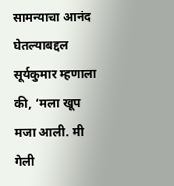सामन्याचा आनंद घेतल्याबद्दल सूर्यकुमार म्हणाला की, ‘मला खूप मजा आली. मी गेली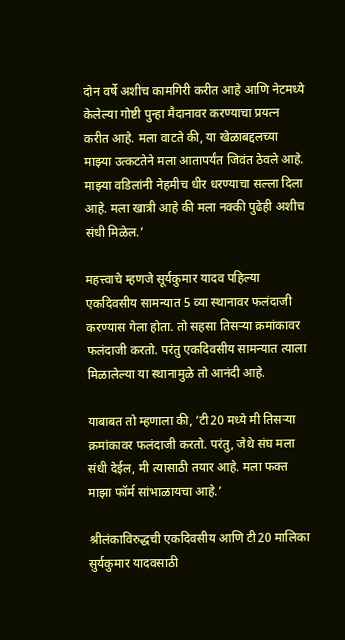दोन वर्षे अशीच कामगिरी करीत आहे आणि नेटमध्ये केलेल्या गोष्टी पुन्हा मैदानावर करण्याचा प्रयत्न करीत आहे. मला वाटते की, या खेळाबद्दलच्या माझ्या उत्कटतेने मला आतापर्यंत जिवंत ठेवले आहे. माझ्या वडिलांनी नेहमीच धीर धरण्याचा सल्ला दिला आहे. मला खात्री आहे की मला नक्की पुढेही अशीच संधी मिळेल.’

महत्त्वाचे म्हणजे सूर्यकुमार यादव पहिल्या एकदिवसीय सामन्यात 5 व्या स्थानावर फलंदाजी करण्यास गेला होता. तो सहसा तिसऱ्या क्रमांकावर फलंदाजी करतो. परंतु एकदिवसीय सामन्यात त्याला मिळालेल्या या स्थानामुळे तो आनंदी आहे.

याबाबत तो म्हणाला की, ‘टी20 मध्ये मी तिसऱ्या क्रमांकावर फलंदाजी करतो. परंतु, जेथे संघ मला संधी देईल, मी त्यासाठी तयार आहे. मला फक्त माझा फॉर्म सांभाळायचा आहे.’

श्रीलंकाविरुद्धची एकदिवसीय आणि टी20 मालिका सुर्यकुमार यादवसाठी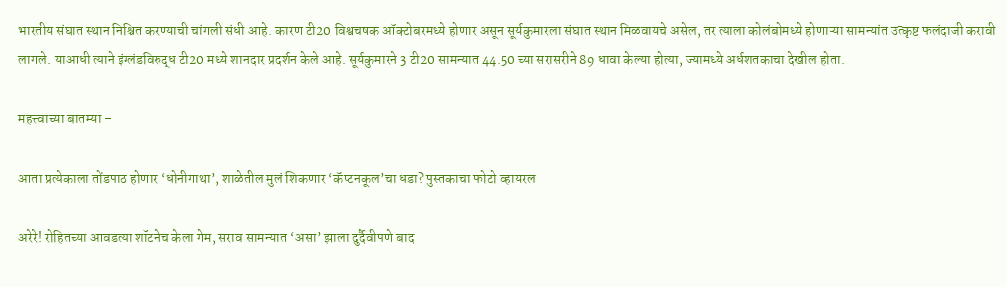भारतीय संघात स्थान निश्चित करण्याची चांगली संधी आहे. कारण टी20 विश्वचषक ऑक्टोबरमध्ये होणार असून सूर्यकुमारला संघात स्थान मिळवायचे असेल, तर त्याला कोलंबोमध्ये होणाऱ्या सामन्यांत उत्कृष्ट फलंदाजी करावी लागले. याआधी त्याने इंग्लंडविरुद्ध टी20 मध्ये शानदार प्रदर्शन केले आहे. सूर्यकुमारने 3 टी20 सामन्यात 44.50 च्या सरासरीने 89 धावा केल्या होत्या, ज्यामध्ये अर्धशतकाचा देखील होता.

महत्त्वाच्या बातम्या –

आता प्रत्येकाला तोंडपाठ होणार ‘धोनीगाथा’, शाळेतील मुलं शिकणार ‘कॅप्टनकूल’चा धडा? पुस्तकाचा फोटो व्हायरल

अरेरे! रोहितच्या आवडत्या शॉटनेच केला गेम, सराव सामन्यात ‘असा’ झाला दुर्दैवीपणे बाद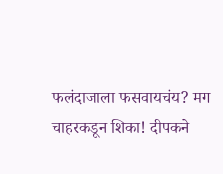फलंदाजाला फसवायचंय? मग चाहरकडून शिका! दीपकने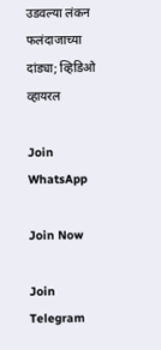उडवल्या लंकन फलंदाजाच्या दांड्या; व्हिडिओ व्हायरल

Join WhatsApp

Join Now

Join Telegram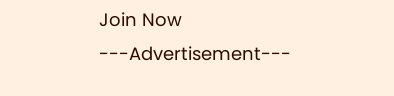Join Now
---Advertisement---